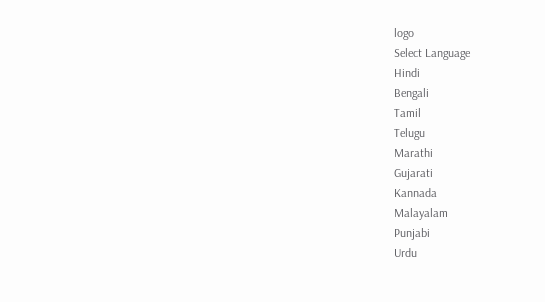logo
Select Language
Hindi
Bengali
Tamil
Telugu
Marathi
Gujarati
Kannada
Malayalam
Punjabi
Urdu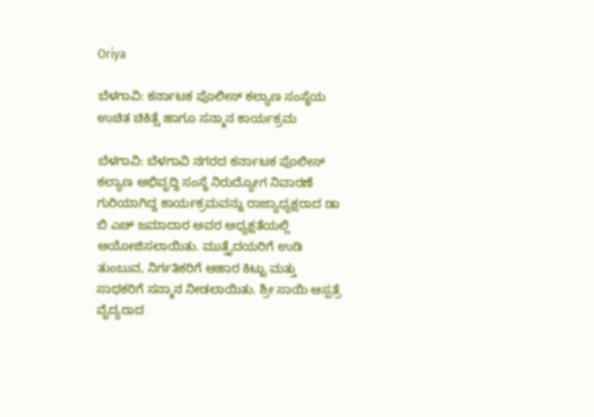Oriya

ಬೆಳಗಾವಿ: ಕರ್ನಾಟಕ ಪೊಲೀಸ್ ಕಲ್ಯಾಣ ಸಂಸ್ಥೆಯ ಉಚಿತ ಚಿಕಿತ್ಸೆ ಹಾಗೂ ಸನ್ಮಾನ ಕಾರ್ಯಕ್ರಮ

ಬೆಳಗಾವಿ: ಬೆಳಗಾವಿ ನಗರದ ಕರ್ನಾಟಕ ಪೊಲೀಸ್ ಕಲ್ಯಾಣ ಅಭಿವೃದ್ಧಿ ಸಂಸ್ಥೆ ನಿರುದ್ಯೋಗ ನಿವಾರಣೆ ಗುರಿಯಾಗಿದ್ದ ಕಾರ್ಯಕ್ರಮವನ್ನು ರಾಜ್ಯಾಧ್ಯಕ್ಷರಾದ ಡಾ ಬಿ ಎಚ್ ಜಮಾದಾರ ಅವರ ಅಧ್ಯಕ್ಷತೆಯಲ್ಲಿ ಆಯೋಜಿಸಲಾಯಿತು. ಮುತ್ತೈದಯರಿಗೆ ಉಡಿ ತುಂಬುವ, ನಿರ್ಗತಿಕರಿಗೆ ಆಹಾರ ಕಿಟ್ಟು ಮತ್ತು ಸಾಧಕರಿಗೆ ಸನ್ಮಾನ ನೀಡಲಾಯಿತು. ಶ್ರೀ ಸಾಯಿ ಆಸ್ಪತ್ರೆ ವೈದ್ಯರಾದ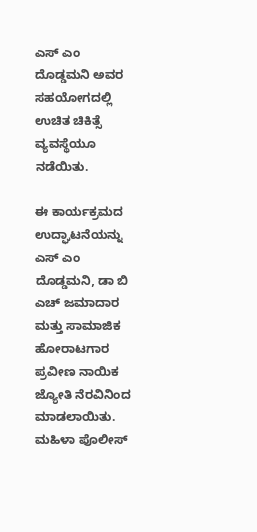ಎಸ್ ಎಂ ದೊಡ್ಡಮನಿ ಅವರ ಸಹಯೋಗದಲ್ಲಿ ಉಚಿತ ಚಿಕಿತ್ಸೆ ವ್ಯವಸ್ಥೆಯೂ ನಡೆಯಿತು.

ಈ ಕಾರ್ಯಕ್ರಮದ ಉದ್ಘಾಟನೆಯನ್ನು ಎಸ್ ಎಂ ದೊಡ್ಡಮನಿ, ಡಾ ಬಿ ಎಚ್ ಜಮಾದಾರ ಮತ್ತು ಸಾಮಾಜಿಕ ಹೋರಾಟಗಾರ ಪ್ರವೀಣ ನಾಯಿಕ ಜ್ಯೋತಿ ನೆರವಿನಿಂದ ಮಾಡಲಾಯಿತು. ಮಹಿಳಾ ಪೊಲೀಸ್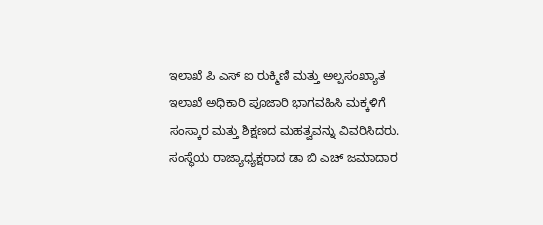ಇಲಾಖೆ ಪಿ ಎಸ್ ಐ ರುಕ್ಮಿಣಿ ಮತ್ತು ಅಲ್ಪಸಂಖ್ಯಾತ ಇಲಾಖೆ ಅಧಿಕಾರಿ ಪೂಜಾರಿ ಭಾಗವಹಿಸಿ ಮಕ್ಕಳಿಗೆ ಸಂಸ್ಕಾರ ಮತ್ತು ಶಿಕ್ಷಣದ ಮಹತ್ವವನ್ನು ವಿವರಿಸಿದರು. ಸಂಸ್ಥೆಯ ರಾಜ್ಯಾಧ್ಯಕ್ಷರಾದ ಡಾ ಬಿ ಎಚ್ ಜಮಾದಾರ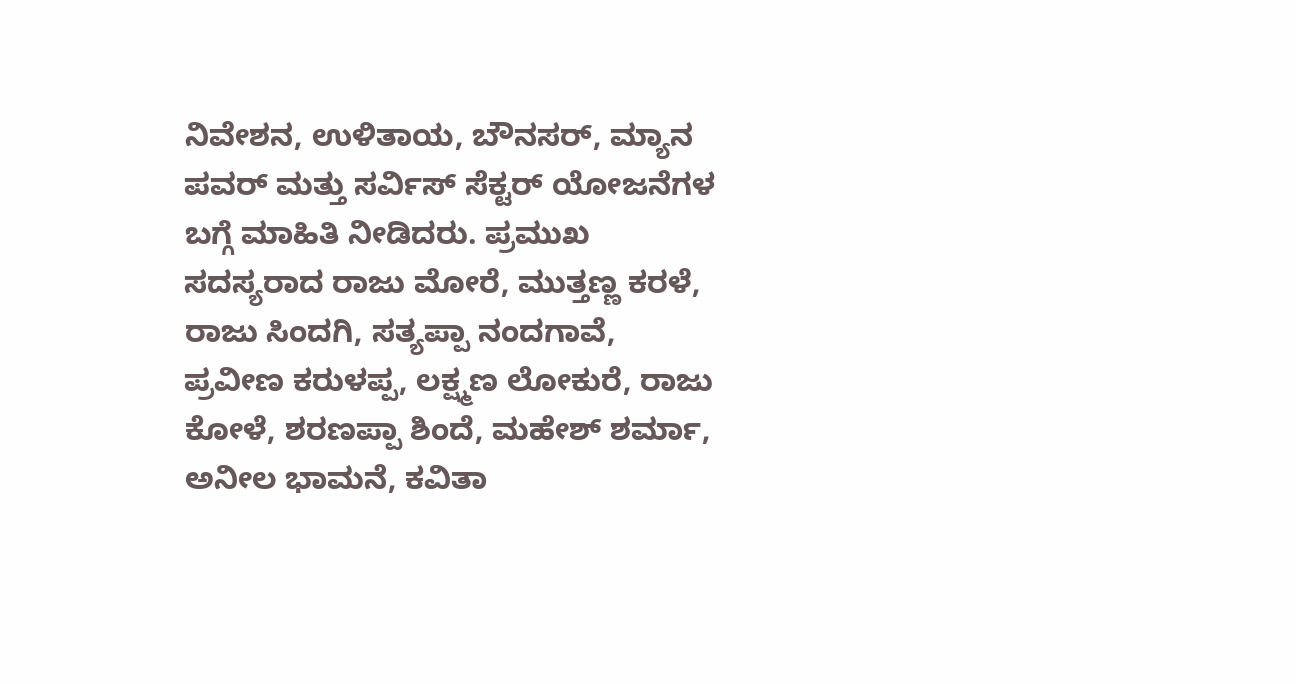ನಿವೇಶನ, ಉಳಿತಾಯ, ಬೌನಸರ್, ಮ್ಯಾನ ಪವರ್ ಮತ್ತು ಸರ್ವಿಸ್ ಸೆಕ್ಟರ್ ಯೋಜನೆಗಳ ಬಗ್ಗೆ ಮಾಹಿತಿ ನೀಡಿದರು. ಪ್ರಮುಖ ಸದಸ್ಯರಾದ ರಾಜು ಮೋರೆ, ಮುತ್ತಣ್ಣ ಕರಳೆ, ರಾಜು ಸಿಂದಗಿ, ಸತ್ಯಪ್ಪಾ ನಂದಗಾವೆ, ಪ್ರವೀಣ ಕರುಳಪ್ಪ, ಲಕ್ಷ್ಮಣ ಲೋಕುರೆ, ರಾಜು ಕೋಳೆ, ಶರಣಪ್ಪಾ ಶಿಂದೆ, ಮಹೇಶ್ ಶರ್ಮಾ, ಅನೀಲ ಭಾಮನೆ, ಕವಿತಾ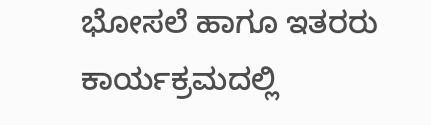ಭೋಸಲೆ ಹಾಗೂ ಇತರರು ಕಾರ್ಯಕ್ರಮದಲ್ಲಿ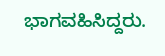ಭಾಗವಹಿಸಿದ್ದರು.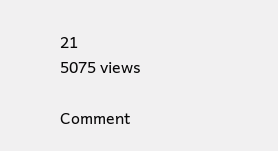21
5075 views

Comment